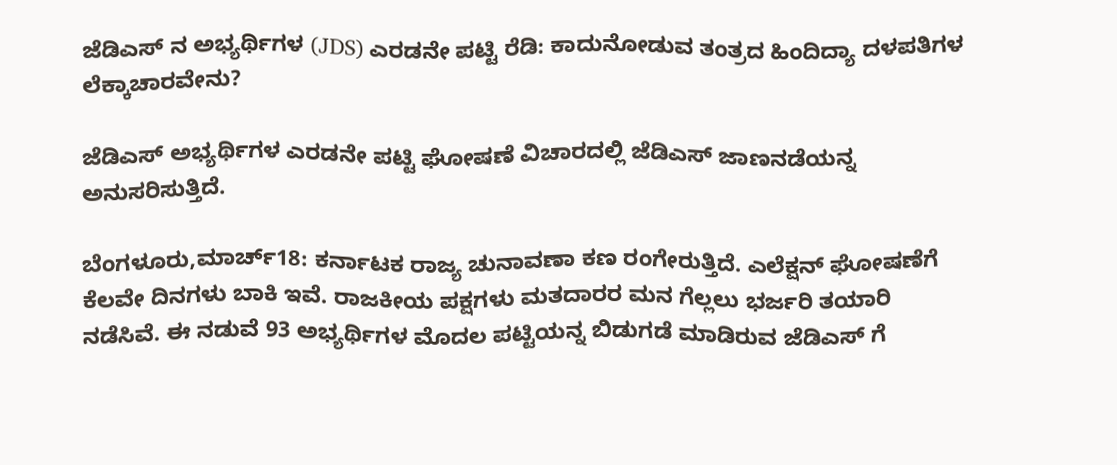ಜೆಡಿಎಸ್‌ ನ ಅಭ್ಯರ್ಥಿಗಳ (JDS) ಎರಡನೇ ಪಟ್ಟಿ ರೆಡಿ: ಕಾದುನೋಡುವ ತಂತ್ರದ ಹಿಂದಿದ್ಯಾ ದಳಪತಿಗಳ ಲೆಕ್ಕಾಚಾರವೇನು?

ಜೆಡಿಎಸ್‌ ಅಭ್ಯರ್ಥಿಗಳ ಎರಡನೇ ಪಟ್ಟಿ ಘೋಷಣೆ ವಿಚಾರದಲ್ಲಿ ಜೆಡಿಎಸ್‌ ಜಾಣನಡೆಯನ್ನ ಅನುಸರಿಸುತ್ತಿದೆ.

ಬೆಂಗಳೂರು,ಮಾರ್ಚ್18: ಕರ್ನಾಟಕ ರಾಜ್ಯ ಚುನಾವಣಾ ಕಣ ರಂಗೇರುತ್ತಿದೆ. ಎಲೆಕ್ಷನ್ ಘೋಷಣೆಗೆ ಕೆಲವೇ ದಿನಗಳು ಬಾಕಿ ಇವೆ. ರಾಜಕೀಯ ಪಕ್ಷಗಳು ಮತದಾರರ ಮನ ಗೆಲ್ಲಲು ಭರ್ಜರಿ ತಯಾರಿ ನಡೆಸಿವೆ. ಈ ನಡುವೆ 93 ಅಭ್ಯರ್ಥಿಗಳ ಮೊದಲ ಪಟ್ಟಿಯನ್ನ ಬಿಡುಗಡೆ ಮಾಡಿರುವ ಜೆಡಿಎಸ್‌ ಗೆ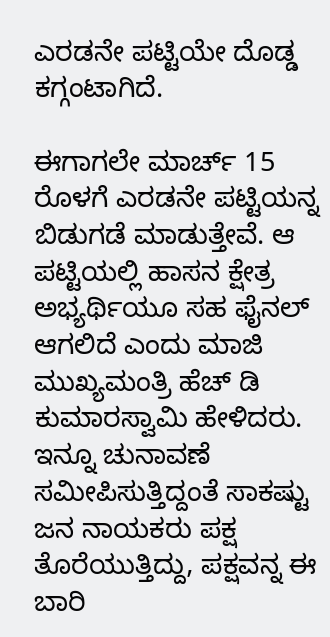ಎರಡನೇ ಪಟ್ಟಿಯೇ ದೊಡ್ಡ ಕಗ್ಗಂಟಾಗಿದೆ.

ಈಗಾಗಲೇ ಮಾರ್ಚ್‌ 15 ರೊಳಗೆ ಎರಡನೇ ಪಟ್ಟಿಯನ್ನ ಬಿಡುಗಡೆ ಮಾಡುತ್ತೇವೆ. ಆ ಪಟ್ಟಿಯಲ್ಲಿ ಹಾಸನ ಕ್ಷೇತ್ರ ಅಭ್ಯರ್ಥಿಯೂ ಸಹ ಫೈನಲ್‌ ಆಗಲಿದೆ ಎಂದು ಮಾಜಿ ಮುಖ್ಯಮಂತ್ರಿ ಹೆಚ್‌ ಡಿ ಕುಮಾರಸ್ವಾಮಿ ಹೇಳಿದರು. ಇನ್ನೂ ಚುನಾವಣೆ ಸಮೀಪಿಸುತ್ತಿದ್ದಂತೆ ಸಾಕಷ್ಟು ಜನ ನಾಯಕರು ಪಕ್ಷ ತೊರೆಯುತ್ತಿದ್ದು, ಪಕ್ಷವನ್ನ ಈ ಬಾರಿ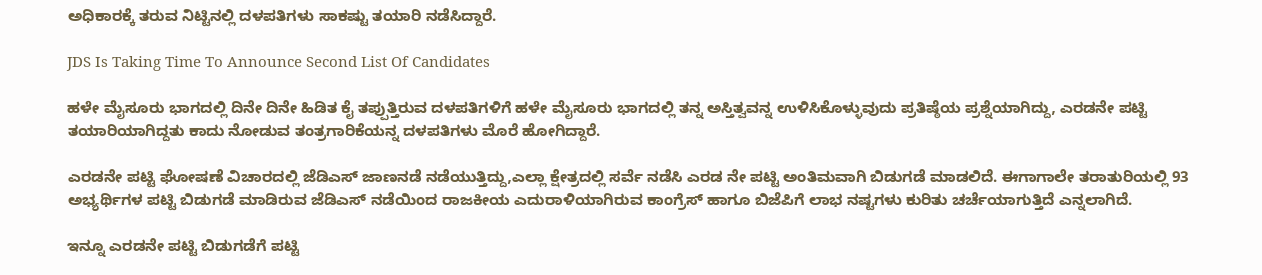ಅಧಿಕಾರಕ್ಕೆ ತರುವ ನಿಟ್ಟಿನಲ್ಲಿ ದಳಪತಿಗಳು ಸಾಕಷ್ಟು ತಯಾರಿ ನಡೆಸಿದ್ದಾರೆ.

JDS Is Taking Time To Announce Second List Of Candidates

ಹಳೇ ಮೈಸೂರು ಭಾಗದಲ್ಲಿ ದಿನೇ ದಿನೇ ಹಿಡಿತ ಕೈ ತಪ್ಪುತ್ತಿರುವ ದಳಪತಿಗಳಿಗೆ ಹಳೇ ಮೈಸೂರು ಭಾಗದಲ್ಲಿ ತನ್ನ ಅಸ್ತಿತ್ವವನ್ನ ಉಳಿಸಿಕೊಳ್ಳುವುದು ಪ್ರತಿಷ್ಠೆಯ ಪ್ರಶ್ನೆಯಾಗಿದ್ದು, ಎರಡನೇ ಪಟ್ಟಿ ತಯಾರಿಯಾಗಿದ್ದತು ಕಾದು ನೋಡುವ ತಂತ್ರಗಾರಿಕೆಯನ್ನ ದಳಪತಿಗಳು ಮೊರೆ ಹೋಗಿದ್ದಾರೆ.

ಎರಡನೇ ಪಟ್ಟಿ ಘೋಷಣೆ ವಿಚಾರದಲ್ಲಿ ಜೆಡಿಎಸ್‌ ಜಾಣನಡೆ ನಡೆಯುತ್ತಿದ್ದು,ಎಲ್ಲಾ ಕ್ಷೇತ್ರದಲ್ಲಿ ಸರ್ವೆ ನಡೆಸಿ ಎರಡ ನೇ ಪಟ್ಟಿ ಅಂತಿಮವಾಗಿ ಬಿಡುಗಡೆ ಮಾಡಲಿದೆ. ಈಗಾಗಾಲೇ ತರಾತುರಿಯಲ್ಲಿ 93 ಅಭ್ಯರ್ಥಿಗಳ ಪಟ್ಟಿ ಬಿಡುಗಡೆ ಮಾಡಿರುವ ಜೆಡಿಎಸ್‌ ನಡೆಯಿಂದ ರಾಜಕೀಯ ಎದುರಾಳಿಯಾಗಿರುವ ಕಾಂಗ್ರೆಸ್‌ ಹಾಗೂ ಬಿಜೆಪಿಗೆ ಲಾಭ ನಷ್ಟಗಳು ಕುರಿತು ಚರ್ಚೆಯಾಗುತ್ತಿದೆ ಎನ್ನಲಾಗಿದೆ.

ಇನ್ನೂ ಎರಡನೇ ಪಟ್ಟಿ ಬಿಡುಗಡೆಗೆ ಪಟ್ಟಿ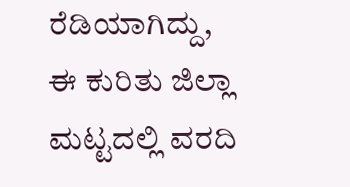ರೆಡಿಯಾಗಿದ್ದು, ಈ ಕುರಿತು ಜಿಲ್ಲಾ ಮಟ್ಟದಲ್ಲಿ ವರದಿ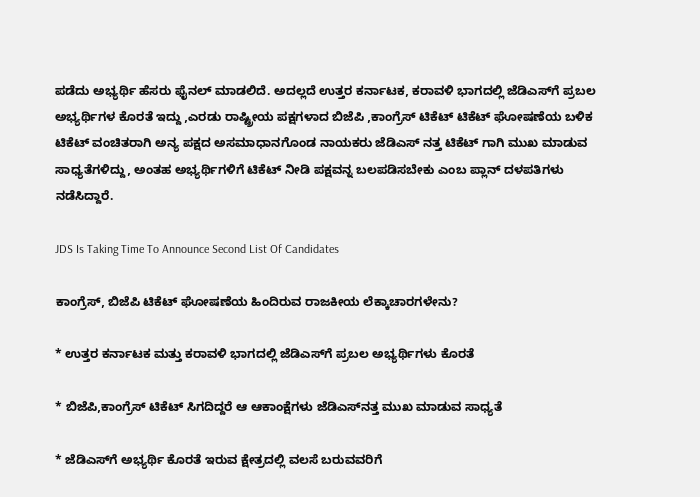ಪಡೆದು ಅಭ್ಯರ್ಥಿ ಹೆಸರು ಫೈನಲ್‌ ಮಾಡಲಿದೆ. ಅದಲ್ಲದೆ ಉತ್ತರ ಕರ್ನಾಟಕ, ಕರಾವಳಿ ಭಾಗದಲ್ಲಿ ಜೆಡಿಎಸ್‌ಗೆ ಪ್ರಬಲ ಅಭ್ಯರ್ಥಿಗಳ ಕೊರತೆ ಇದ್ದು ,ಎರಡು ರಾಷ್ಟ್ರೀಯ ಪಕ್ಷಗಳಾದ ಬಿಜೆಪಿ ,ಕಾಂಗ್ರೆಸ್‌ ಟಿಕೆಟ್‌ ಟಿಕೆಟ್‌ ಘೋಷಣೆಯ ಬಳಿಕ ಟಿಕೆಟ್‌ ವಂಚಿತರಾಗಿ ಅನ್ಯ ಪಕ್ಷದ ಅಸಮಾಧಾನಗೊಂಡ ನಾಯಕರು ಜೆಡಿಎಸ್‌ ನತ್ತ ಟಿಕೆಟ್‌ ಗಾಗಿ ಮುಖ ಮಾಡುವ ಸಾಧ್ಯತೆಗಳಿದ್ದು, ಅಂತಹ ಅಭ್ಯರ್ಥಿಗಳಿಗೆ ಟಿಕೆಟ್‌ ನೀಡಿ ಪಕ್ಷವನ್ನ ಬಲಪಡಿಸಬೇಕು ಎಂಬ ಪ್ಲಾನ್‌ ದಳಪತಿಗಳು ನಡೆಸಿದ್ದಾರೆ.

JDS Is Taking Time To Announce Second List Of Candidates

ಕಾಂಗ್ರೆಸ್, ಬಿಜೆಪಿ ಟಿಕೆಟ್ ಘೋಷಣೆಯ ಹಿಂದಿರುವ ರಾಜಕೀಯ ಲೆಕ್ಕಾಚಾರಗಳೇನು?

* ಉತ್ತರ ಕರ್ನಾಟಕ ಮತ್ತು ಕರಾವಳಿ ಭಾಗದಲ್ಲಿ ಜೆಡಿಎಸ್‌ಗೆ ಪ್ರಬಲ ಅಭ್ಯರ್ಥಿಗಳು ಕೊರತೆ

* ಬಿಜೆಪಿ,ಕಾಂಗ್ರೆಸ್ ಟಿಕೆಟ್ ಸಿಗದಿದ್ದರೆ ಆ ಆಕಾಂಕ್ಷೆಗಳು ಜೆಡಿಎಸ್‌ನತ್ತ ಮುಖ ಮಾಡುವ ಸಾಧ್ಯತೆ

* ಜೆಡಿಎಸ್‌ಗೆ ಅಭ್ಯರ್ಥಿ ಕೊರತೆ ಇರುವ ಕ್ಷೇತ್ರದಲ್ಲಿ ವಲಸೆ ಬರುವವರಿಗೆ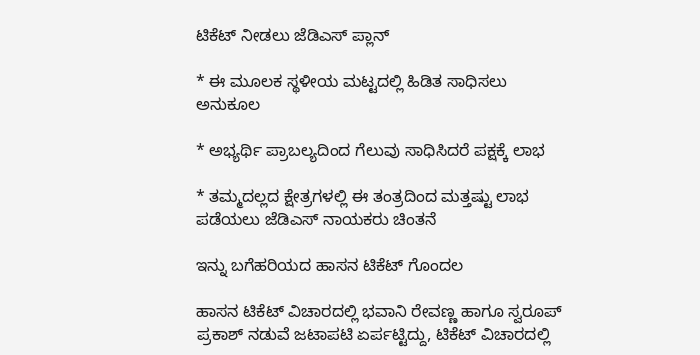ಟಿಕೆಟ್ ನೀಡಲು ಜೆಡಿಎಸ್ ಪ್ಲಾನ್

* ಈ ಮೂಲಕ ಸ್ಥಳೀಯ ಮಟ್ಟದಲ್ಲಿ ಹಿಡಿತ ಸಾಧಿಸಲು ಅನುಕೂಲ

* ಅಭ್ಯರ್ಥಿ ಪ್ರಾಬಲ್ಯದಿಂದ ಗೆಲುವು ಸಾಧಿಸಿದರೆ ಪಕ್ಷಕ್ಕೆ ಲಾಭ

* ತಮ್ಮದಲ್ಲದ ಕ್ಷೇತ್ರಗಳಲ್ಲಿ ಈ ತಂತ್ರದಿಂದ ಮತ್ತಷ್ಟು ಲಾಭ ಪಡೆಯಲು ಜೆಡಿಎಸ್ ನಾಯಕರು ಚಿಂತನೆ

ಇನ್ನು ಬಗೆಹರಿಯದ ಹಾಸನ ಟಿಕೆಟ್‌ ಗೊಂದಲ

ಹಾಸನ ಟಿಕೆಟ್ ವಿಚಾರದಲ್ಲಿ ಭವಾನಿ ರೇವಣ್ಣ ಹಾಗೂ ಸ್ವರೂಪ್‌ ಪ್ರಕಾಶ್‌ ನಡುವೆ ಜಟಾಪಟಿ ಏರ್ಪಟ್ಟಿದ್ದು, ಟಿಕೆಟ್‌ ವಿಚಾರದಲ್ಲಿ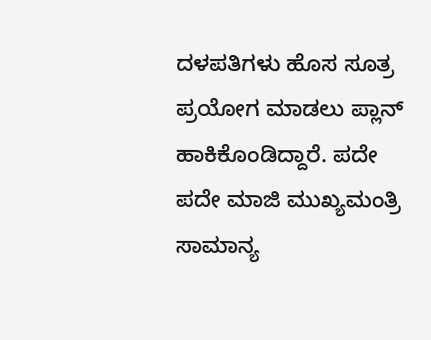ದಳಪತಿಗಳು ಹೊಸ ಸೂತ್ರ ಪ್ರಯೋಗ ಮಾಡಲು ಪ್ಲಾನ್‌ ಹಾಕಿಕೊಂಡಿದ್ದಾರೆ. ಪದೇ ಪದೇ ಮಾಜಿ ಮುಖ್ಯಮಂತ್ರಿ ಸಾಮಾನ್ಯ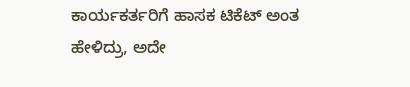ಕಾರ್ಯಕರ್ತರಿಗೆ ಹಾಸಕ ಟಿಕೆಟ್‌ ಅಂತ ಹೇಳಿದ್ರು, ಅದೇ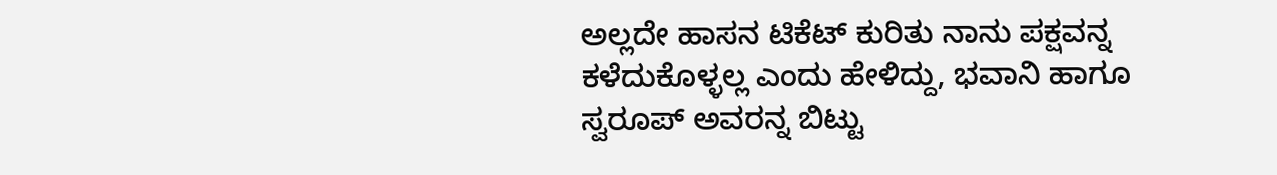ಅಲ್ಲದೇ ಹಾಸನ ಟಿಕೆಟ್‌ ಕುರಿತು ನಾನು ಪಕ್ಷವನ್ನ ಕಳೆದುಕೊಳ್ಳಲ್ಲ ಎಂದು ಹೇಳಿದ್ದು, ಭವಾನಿ ಹಾಗೂ ಸ್ವರೂಪ್ ಅವರನ್ನ ಬಿಟ್ಟು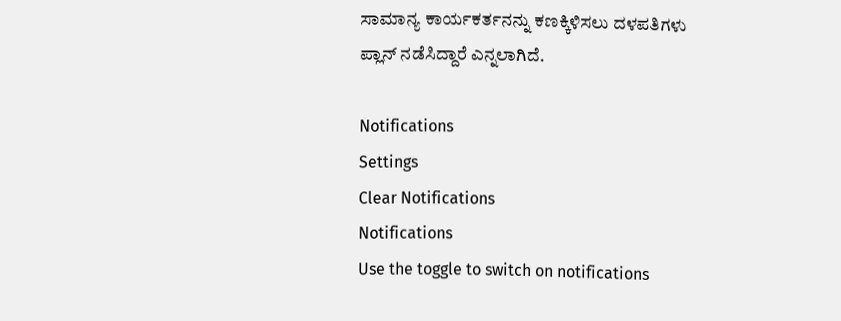ಸಾಮಾನ್ಯ ಕಾರ್ಯಕರ್ತನನ್ನು ಕಣಕ್ಕಿಳಿಸಲು ದಳಪತಿಗಳು ಪ್ಲಾನ್‌ ನಡೆಸಿದ್ದಾರೆ ಎನ್ನಲಾಗಿದೆ.

Notifications
Settings
Clear Notifications
Notifications
Use the toggle to switch on notifications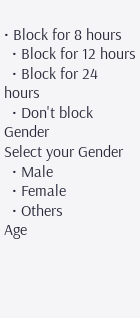• Block for 8 hours
  • Block for 12 hours
  • Block for 24 hours
  • Don't block
Gender
Select your Gender
  • Male
  • Female
  • Others
Age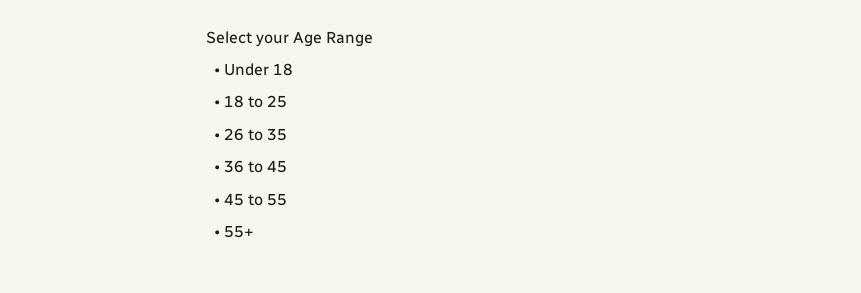Select your Age Range
  • Under 18
  • 18 to 25
  • 26 to 35
  • 36 to 45
  • 45 to 55
  • 55+